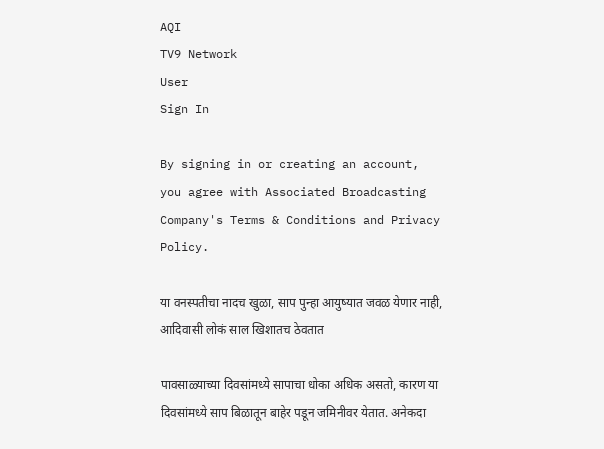AQI
TV9 Network
User
Sign In

By signing in or creating an account, you agree with Associated Broadcasting Company's Terms & Conditions and Privacy Policy.

या वनस्पतीचा नादच खुळा, साप पुन्हा आयुष्यात जवळ येणार नाही, आदिवासी लोकं साल खिशातच ठेवतात

पावसाळ्याच्या दिवसांमध्ये सापाचा धोका अधिक असतो, कारण या दिवसांमध्ये साप बिळातून बाहेर पडून जमिनीवर येतात. अनेकदा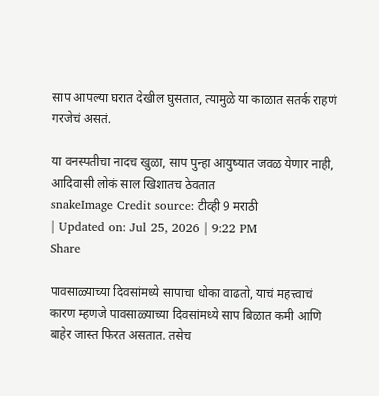साप आपल्या घरात देखील घुसतात, त्यामुळे या काळात सतर्क राहणं गरजेचं असतं.

या वनस्पतीचा नादच खुळा, साप पुन्हा आयुष्यात जवळ येणार नाही, आदिवासी लोकं साल खिशातच ठेवतात
snakeImage Credit source: टीव्ही 9 मराठी
| Updated on: Jul 25, 2026 | 9:22 PM
Share

पावसाळ्याच्या दिवसांमध्ये सापाचा धोका वाढतो, याचं महत्त्वाचं कारण म्हणजे पावसाळ्याच्या दिवसांमध्ये साप बिळात कमी आणि बाहेर जास्त फिरत असतात. तसेच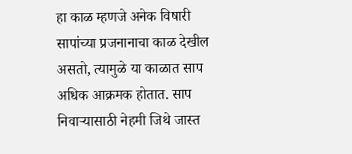हा काळ म्हणजे अनेक विषारी सापांच्या प्रजनानाचा काळ देखील असतो, त्यामुळे या काळात साप अधिक आक्रमक होतात. साप निवाऱ्यासाठी नेहमी जिथे जास्त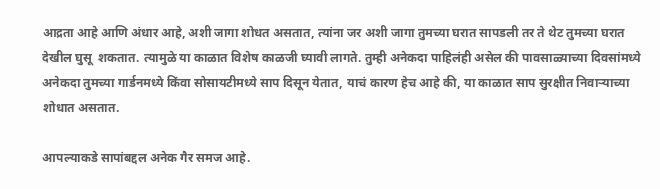आद्रता आहे आणि अंधार आहे, अशी जागा शोधत असतात, त्यांना जर अशी जागा तुमच्या घरात सापडली तर ते थेट तुमच्या घरात देखील घुसू  शकतात. त्यामुळे या काळात विशेष काळजी घ्यावी लागते. तुम्ही अनेकदा पाहिलंही असेल की पावसाळ्याच्या दिवसांमध्ये अनेकदा तुमच्या गार्डनमध्ये किंवा सोसायटीमध्ये साप दिसून येतात, याचं कारण हेच आहे की, या काळात साप सुरक्षीत निवाऱ्याच्या शोधात असतात.

आपल्याकडे सापांबद्दल अनेक गैर समज आहे.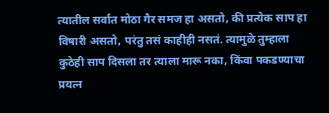त्यातील सर्वात मोठा गैर समज हा असतो, की प्रत्येक साप हा विषारी असतो, परंतु तसं काहीही नसतं. त्यामुळे तुम्हाला कुठेही साप दिसला तर त्याला मारू नका, किंवा पकडण्याचा प्रयत्न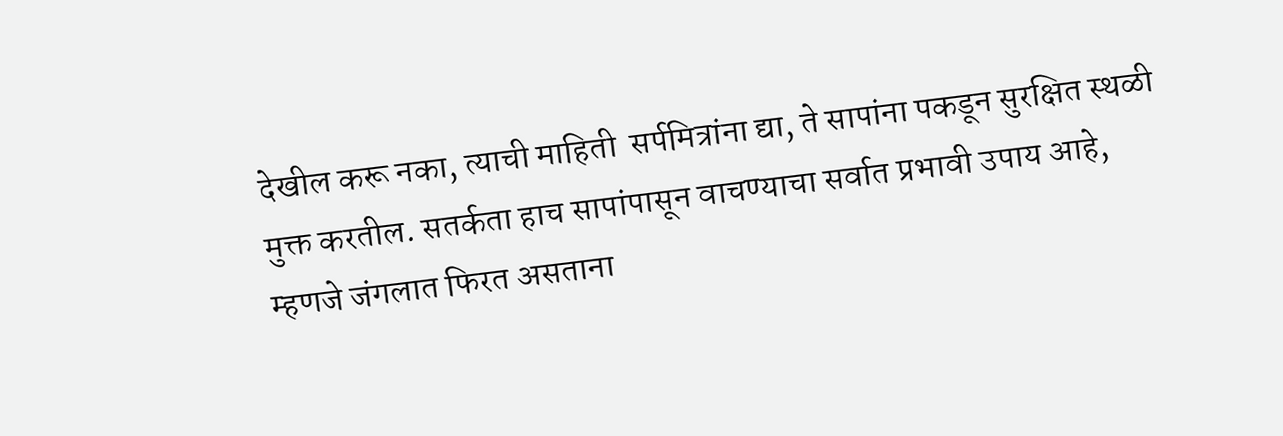देखील करू नका, त्याची माहिती  सर्पमित्रांना द्या, ते सापांना पकडून सुरक्षित स्थळी मुक्त करतील. सतर्कता हाच सापांपासून वाचण्याचा सर्वात प्रभावी उपाय आहे, म्हणजे जंगलात फिरत असताना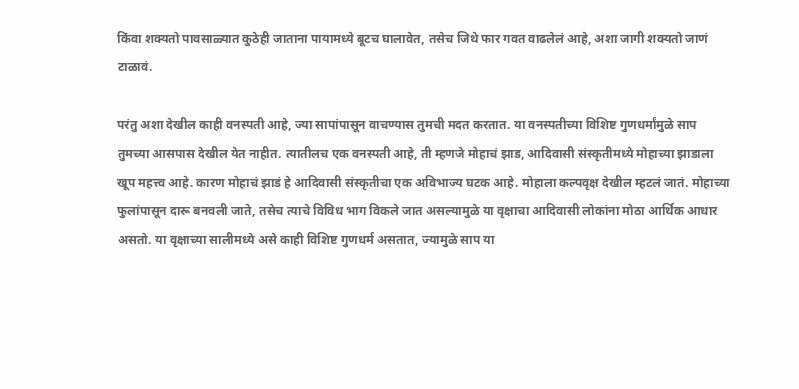किंवा शक्यतो पावसाळ्यात कुठेही जाताना पायामध्ये बूटच घालावेत, तसेच जिथे फार गवत वाढलेलं आहे, अशा जागी शक्यतो जाणं टाळावं.

परंतु अशा देखील काही वनस्पती आहे, ज्या सापांपासून वाचण्यास तुमची मदत करतात. या वनस्पतीच्या विशिष्ट गुणधर्मांमुळे साप तुमच्या आसपास देखील येत नाहीत. त्यातीलच एक वनस्पती आहे, ती म्हणजे मोहाचं झाड, आदिवासी संस्कृतीमध्ये मोहाच्या झाडाला खूप महत्त्व आहे. कारण मोहाचं झाडं हे आदिवासी संस्कृतीचा एक अविभाज्य घटक आहे. मोहाला कल्पवृक्ष देखील म्हटलं जातं. मोहाच्या फुलांपासून दारू बनवली जाते, तसेच त्याचे विविध भाग विकले जात असल्यामुळे या वृक्षाचा आदिवासी लोकांना मोठा आर्थिक आधार असतो. या वृक्षाच्या सालीमध्ये असे काही विशिष्ट गुणधर्म असतात, ज्यामुळे साप या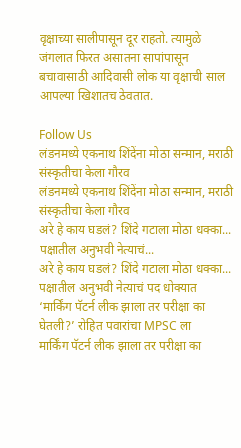वृक्षाच्या सालीपासून दूर राहतो. त्यामुळे जंगलात फिरत असातना सापांपासून बचावासाठी आदिवासी लोक या वृक्षाची साल आपल्या खिशातच ठेवतात.

Follow Us
लंडनमध्ये एकनाथ शिंदेंना मोठा सन्मान, मराठी संस्कृतीचा केला गौरव
लंडनमध्ये एकनाथ शिंदेंना मोठा सन्मान, मराठी संस्कृतीचा केला गौरव
अरे हे काय घडलं? शिंदे गटाला मोठा धक्का... पक्षातील अनुभवी नेत्याचं...
अरे हे काय घडलं? शिंदे गटाला मोठा धक्का... पक्षातील अनुभवी नेत्याचं पद धोक्यात
‘मार्किंग पॅटर्न लीक झाला तर परीक्षा का घेतली?’ रोहित पवारांचा MPSC ला
मार्किंग पॅटर्न लीक झाला तर परीक्षा का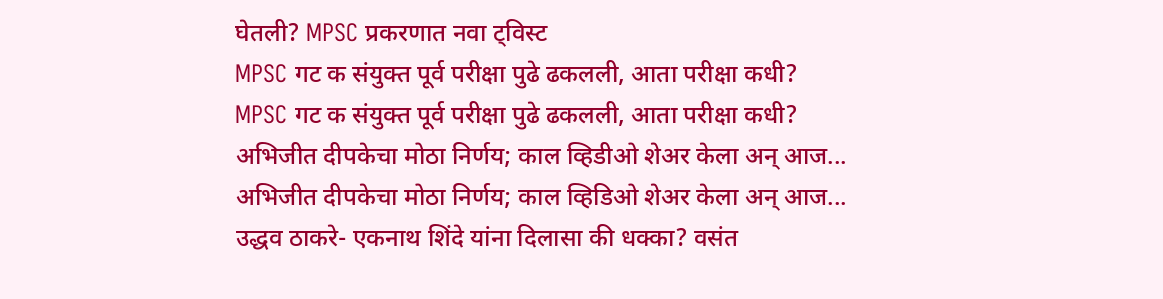घेतली? MPSC प्रकरणात नवा ट्विस्ट
MPSC गट क संयुक्त पूर्व परीक्षा पुढे ढकलली, आता परीक्षा कधी?
MPSC गट क संयुक्त पूर्व परीक्षा पुढे ढकलली, आता परीक्षा कधी?
अभिजीत दीपकेचा मोठा निर्णय; काल व्हिडीओ शेअर केला अन् आज...
अभिजीत दीपकेचा मोठा निर्णय; काल व्हिडिओ शेअर केला अन् आज...
उद्धव ठाकरे- एकनाथ शिंदे यांना दिलासा की धक्का? वसंत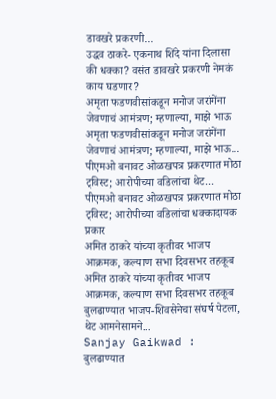डावखरे प्रकरणी...
उद्धव ठाकरे- एकनाथ शिंदे यांना दिलासा की धक्का? वसंत डावखरे प्रकरणी नेमकं काय घडणार?
अमृता फडणवीसांकडून मनोज जरांगेंना जेवणाचं आमंत्रण; म्हणाल्या, माझे भाऊ
अमृता फडणवीसांकडून मनोज जरांगेंना जेवणाचं आमंत्रण; म्हणाल्या, माझे भाऊ...
पीएमओ बनावट ओळखपत्र प्रकरणात मोठा ट्विस्ट; आरोपीच्या वडिलांचा थेट...
पीएमओ बनावट ओळखपत्र प्रकरणात मोठा ट्विस्ट; आरोपीच्या वडिलांचा धक्कादायक प्रकार
अमित ठाकरे यांच्या कृतीवर भाजप आक्रमक, कल्याण सभा दिवसभर तहकूब
अमित ठाकरे यांच्या कृतीवर भाजप आक्रमक, कल्याण सभा दिवसभर तहकूब
बुलढाण्यात भाजप-शिवसेनेचा संघर्ष पेटला, थेट आमनेसामने...
Sanjay Gaikwad : बुलढाण्यात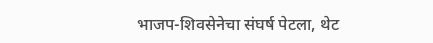भाजप-शिवसेनेचा संघर्ष पेटला, थेट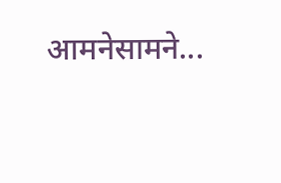आमनेसामने...